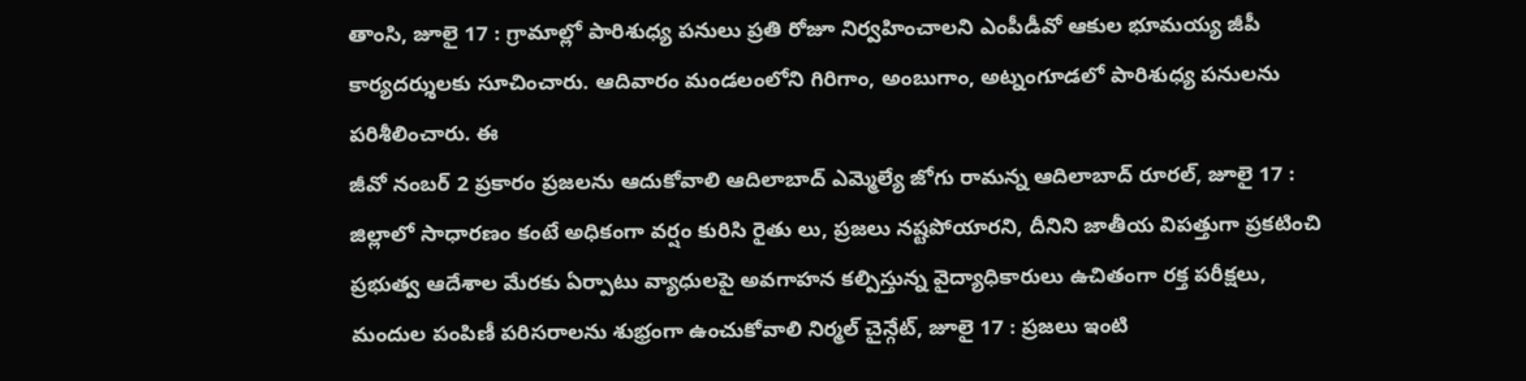తాంసి, జూలై 17 : గ్రామాల్లో పారిశుధ్య పనులు ప్రతి రోజూ నిర్వహించాలని ఎంపీడీవో ఆకుల భూమయ్య జీపీ కార్యదర్శులకు సూచించారు. ఆదివారం మండలంలోని గిరిగాం, అంబుగాం, అట్నంగూడలో పారిశుధ్య పనులను పరిశీలించారు. ఈ
జీవో నంబర్ 2 ప్రకారం ప్రజలను ఆదుకోవాలి ఆదిలాబాద్ ఎమ్మెల్యే జోగు రామన్న ఆదిలాబాద్ రూరల్, జూలై 17 : జిల్లాలో సాధారణం కంటే అధికంగా వర్షం కురిసి రైతు లు, ప్రజలు నష్టపోయారని, దీనిని జాతీయ విపత్తుగా ప్రకటించి
ప్రభుత్వ ఆదేశాల మేరకు ఏర్పాటు వ్యాధులపై అవగాహన కల్పిస్తున్న వైద్యాధికారులు ఉచితంగా రక్త పరీక్షలు, మందుల పంపిణీ పరిసరాలను శుభ్రంగా ఉంచుకోవాలి నిర్మల్ చైన్గేట్, జూలై 17 : ప్రజలు ఇంటి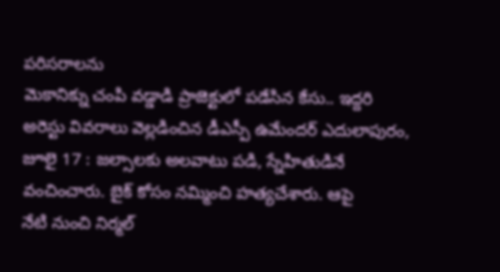పరిసరాలను
మెకానిక్ను చంపి వడ్డాడి ప్రాజెక్టులో పడేసిన కేసు.. ఇద్దరి అరెస్టు వివరాలు వెల్లడించిన డీఎస్పీ ఉమేందర్ ఎదులాపురం, జూలై 17 : జల్సాలకు అలవాటు పడి, స్నేహితుడినే వంచించారు. బైక్ కోసం నమ్మించి హత్యచేశారు. ఆపై
నేటి నుంచి నిర్మల్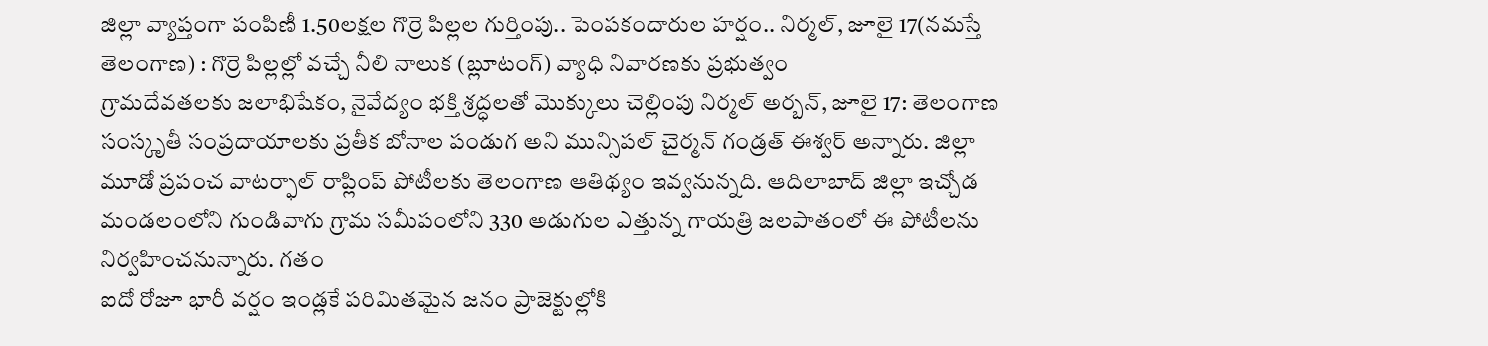జిల్లా వ్యాప్తంగా పంపిణీ 1.50లక్షల గొర్రె పిల్లల గుర్తింపు.. పెంపకందారుల హర్షం.. నిర్మల్, జూలై 17(నమస్తే తెలంగాణ) : గొర్రె పిల్లల్లో వచ్చే నీలి నాలుక (బ్లూటంగ్) వ్యాధి నివారణకు ప్రభుత్వం
గ్రామదేవతలకు జలాభిషేకం, నైవేద్యం భక్తి శ్రద్ధలతో మొక్కులు చెల్లింపు నిర్మల్ అర్బన్, జూలై 17: తెలంగాణ సంస్కృతీ సంప్రదాయాలకు ప్రతీక బోనాల పండుగ అని మున్సిపల్ చైర్మన్ గండ్రత్ ఈశ్వర్ అన్నారు. జిల్లా
మూడో ప్రపంచ వాటర్ఫాల్ రాప్లింప్ పోటీలకు తెలంగాణ ఆతిథ్యం ఇవ్వనున్నది. ఆదిలాబాద్ జిల్లా ఇచ్చోడ మండలంలోని గుండివాగు గ్రామ సమీపంలోని 330 అడుగుల ఎత్తున్న గాయత్రి జలపాతంలో ఈ పోటీలను నిర్వహించనున్నారు. గతం
ఐదో రోజూ భారీ వర్షం ఇండ్లకే పరిమితమైన జనం ప్రాజెక్టుల్లోకి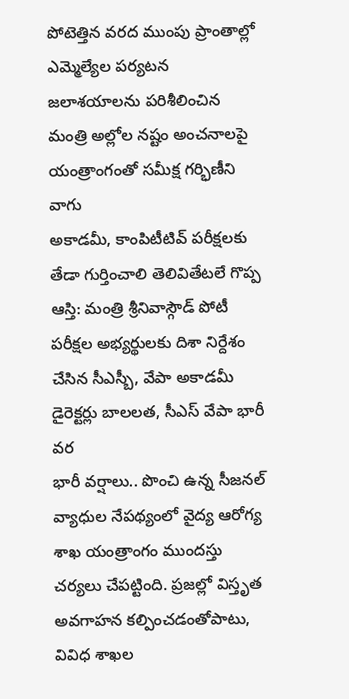పోటెత్తిన వరద ముంపు ప్రాంతాల్లో ఎమ్మెల్యేల పర్యటన జలాశయాలను పరిశీలించిన మంత్రి అల్లోల నష్టం అంచనాలపై యంత్రాంగంతో సమీక్ష గర్భిణీని వాగు
అకాడమీ, కాంపిటీటివ్ పరీక్షలకు తేడా గుర్తించాలి తెలివితేటలే గొప్ప ఆస్తి: మంత్రి శ్రీనివాస్గౌడ్ పోటీ పరీక్షల అభ్యర్థులకు దిశా నిర్దేశం చేసిన సీఎస్బీ, వేపా అకాడమీ డైరెక్టర్లు బాలలత, సీఎస్ వేపా భారీ వర
భారీ వర్షాలు.. పొంచి ఉన్న సీజనల్ వ్యాధుల నేపథ్యంలో వైద్య ఆరోగ్య శాఖ యంత్రాంగం ముందస్తు చర్యలు చేపట్టింది. ప్రజల్లో విస్తృత అవగాహన కల్పించడంతోపాటు, వివిధ శాఖల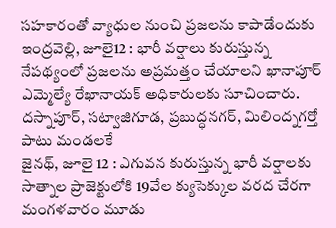సహకారంతో వ్యాధుల నుంచి ప్రజలను కాపాడేందుకు
ఇంద్రవెల్లి, జూలై12 : భారీ వర్షాలు కురుస్తున్న నేపథ్యంలో ప్రజలను అప్రమత్తం చేయాలని ఖానాపూర్ ఎమ్మెల్యే రేఖానాయక్ అధికారులకు సూచించారు. దస్నాపూర్, సట్వాజిగూడ, ప్రబుద్ధనగర్, మిలింద్నగర్తో పాటు మండలకే
జైనథ్, జూలై 12 : ఎగువన కురుస్తున్న భారీ వర్షాలకు సాత్నాల ప్రాజెక్టులోకి 19వేల క్యుసెక్కుల వరద చేరగా మంగళవారం మూడు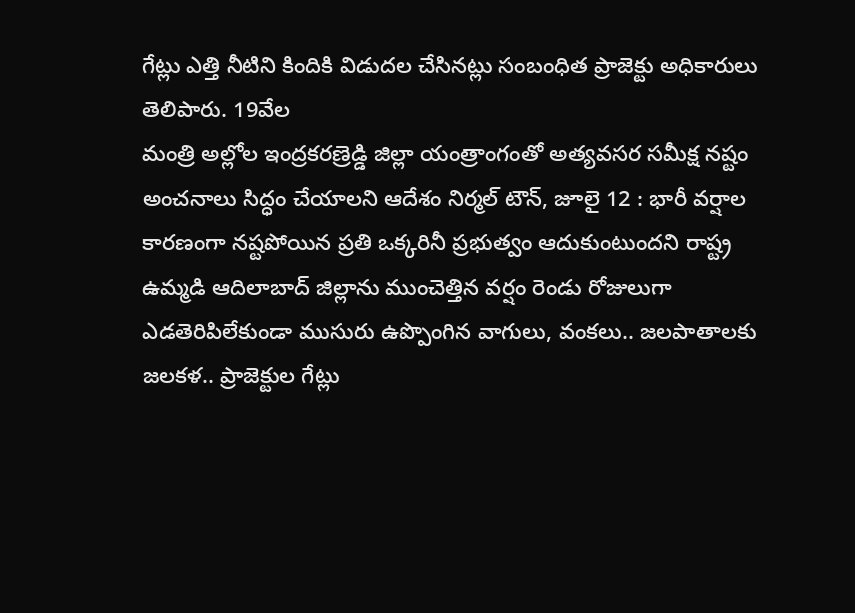గేట్లు ఎత్తి నీటిని కిందికి విడుదల చేసినట్లు సంబంధిత ప్రాజెక్టు అధికారులు తెలిపారు. 19వేల
మంత్రి అల్లోల ఇంద్రకరణ్రెడ్డి జిల్లా యంత్రాంగంతో అత్యవసర సమీక్ష నష్టం అంచనాలు సిద్ధం చేయాలని ఆదేశం నిర్మల్ టౌన్, జూలై 12 : భారీ వర్షాల కారణంగా నష్టపోయిన ప్రతి ఒక్కరినీ ప్రభుత్వం ఆదుకుంటుందని రాష్ట్ర
ఉమ్మడి ఆదిలాబాద్ జిల్లాను ముంచెత్తిన వర్షం రెండు రోజులుగా ఎడతెరిపిలేకుండా ముసురు ఉప్పొంగిన వాగులు, వంకలు.. జలపాతాలకు జలకళ.. ప్రాజెక్టుల గేట్లు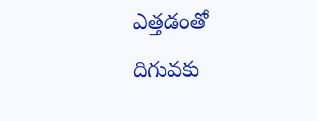ఎత్తడంతో దిగువకు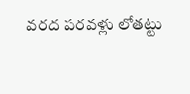వరద పరవళ్లు లోతట్టు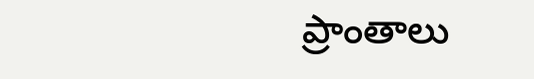ప్రాంతాలు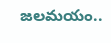జలమయం..